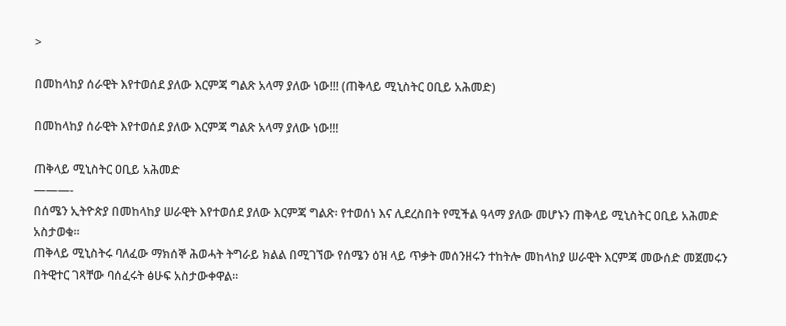>

በመከላከያ ሰራዊት እየተወሰደ ያለው እርምጃ ግልጽ አላማ ያለው ነው!!! (ጠቅላይ ሚኒስትር ዐቢይ አሕመድ)

በመከላከያ ሰራዊት እየተወሰደ ያለው እርምጃ ግልጽ አላማ ያለው ነው!!!

ጠቅላይ ሚኒስትር ዐቢይ አሕመድ
———-
በሰሜን ኢትዮጵያ በመከላከያ ሠራዊት እየተወሰደ ያለው እርምጃ ግልጽ፡ የተወሰነ እና ሊደረስበት የሚችል ዓላማ ያለው መሆኑን ጠቅላይ ሚኒስትር ዐቢይ አሕመድ አስታወቁ።
ጠቅላይ ሚኒስትሩ ባለፈው ማክሰኞ ሕወሓት ትግራይ ክልል በሚገኘው የሰሜን ዕዝ ላይ ጥቃት መሰንዘሩን ተከትሎ መከላከያ ሠራዊት እርምጃ መውሰድ መጀመሩን በትዊተር ገጻቸው ባሰፈሩት ፅሁፍ አስታውቀዋል።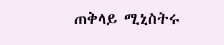ጠቅላይ ሚኒስትሩ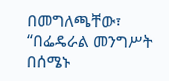በመግለጫቸው፣ “በፌዴራል መንግሥት በሰሜኑ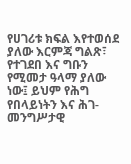የሀገሪቱ ክፍል እየተወሰደ ያለው እርምጃ ግልጽ፣ የተገደበ እና ግቡን የሚመታ ዓላማ ያለው ነው፤ ይህም የሕግ የበላይነትን እና ሕገ-መንግሥታዊ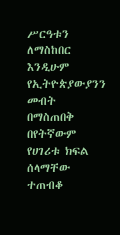ሥርዓቱን ለማስከበር እንዲሁም የኢትዮጵያውያንን መብት በማስጠበቅ በየትኛውም የሀገሪቱ ክፍል ሰላማቸው ተጠብቆ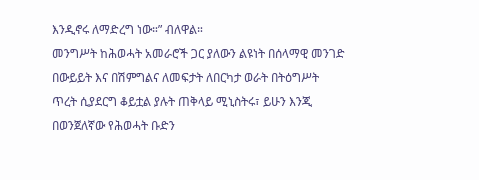እንዲኖሩ ለማድረግ ነው።” ብለዋል።
መንግሥት ከሕወሓት አመራሮች ጋር ያለውን ልዩነት በሰላማዊ መንገድ በውይይት እና በሽምግልና ለመፍታት ለበርካታ ወራት በትዕግሥት ጥረት ሲያደርግ ቆይቷል ያሉት ጠቅላይ ሚኒስትሩ፣ ይሁን እንጂ በወንጀለኛው የሕወሓት ቡድን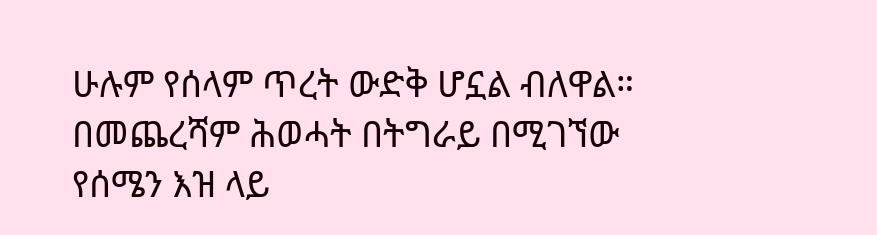ሁሉም የሰላም ጥረት ውድቅ ሆኗል ብለዋል።
በመጨረሻም ሕወሓት በትግራይ በሚገኘው የሰሜን እዝ ላይ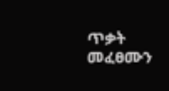ጥቃት መፈፀሙን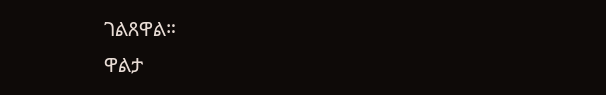ገልጸዋል።
ዋልታ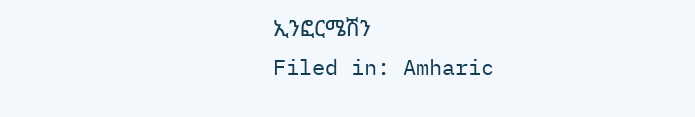ኢንፎርሜሽን
Filed in: Amharic